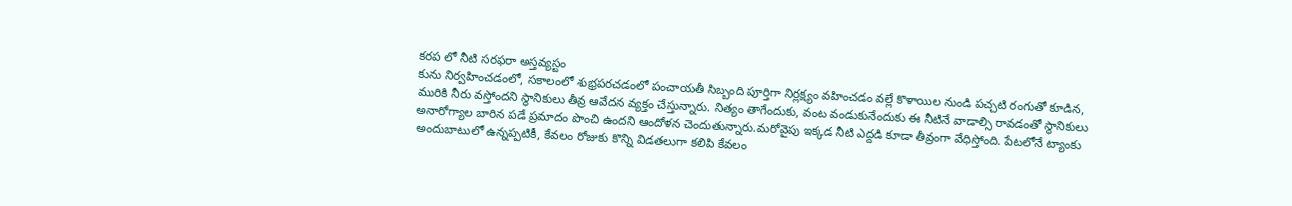కరప లో నీటి సరఫరా అస్తవ్యస్టం
కును నిర్వహించడంలో, సకాలంలో శుభ్రపరచడంలో పంచాయతీ సిబ్బంది పూర్తిగా నిర్లక్ష్యం వహించడం వల్లే కొళాయిల నుండి పచ్చటి రంగుతో కూడిన, మురికి నీరు వస్తోందని స్థానికులు తీవ్ర ఆవేదన వ్యక్తం చేస్తున్నారు. నిత్యం తాగేందుకు, వంట వండుకునేందుకు ఈ నీటినే వాడాల్సి రావడంతో స్థానికులు అనారోగ్యాల బారిన పడే ప్రమాదం పొంచి ఉందని ఆందోళన చెందుతున్నారు.మరోవైపు ఇక్కడ నీటి ఎద్దడి కూడా తీవ్రంగా వేధిస్తోంది. పేటలోనే ట్యాంకు అందుబాటులో ఉన్నప్పటికీ, కేవలం రోజుకు కొన్ని విడతలుగా కలిపి కేవలం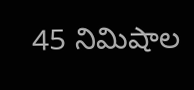45 నిమిషాల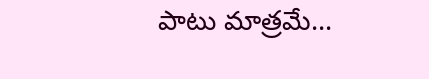పాటు మాత్రమే...